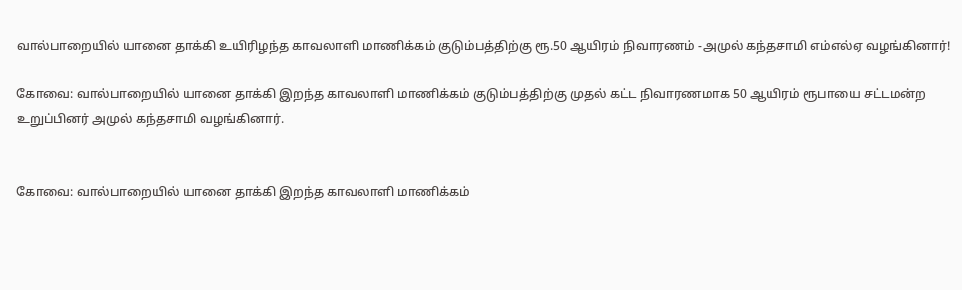வால்பாறையில் யானை தாக்கி உயிரிழந்த காவலாளி மாணிக்கம் குடும்பத்திற்கு ரூ.50 ஆயிரம் நிவாரணம் -அமுல் கந்தசாமி எம்எல்ஏ வழங்கினார்!

கோவை: வால்பாறையில் யானை தாக்கி இறந்த காவலாளி மாணிக்கம் குடும்பத்திற்கு முதல் கட்ட நிவாரணமாக 50 ஆயிரம் ரூபாயை சட்டமன்ற உறுப்பினர் அமுல் கந்தசாமி வழங்கினார்.


கோவை: வால்பாறையில் யானை தாக்கி இறந்த காவலாளி மாணிக்கம்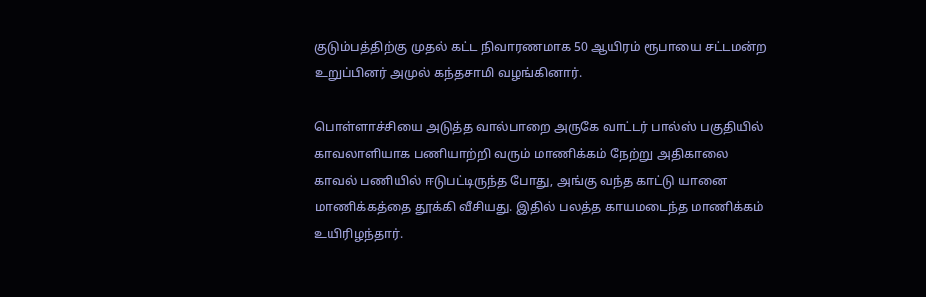குடும்பத்திற்கு முதல் கட்ட நிவாரணமாக 50 ஆயிரம் ரூபாயை சட்டமன்ற உறுப்பினர் அமுல் கந்தசாமி வழங்கினார்.

பொள்ளாச்சியை அடுத்த வால்பாறை அருகே வாட்டர் பால்ஸ் பகுதியில் காவலாளியாக பணியாற்றி வரும் மாணிக்கம் நேற்று அதிகாலை காவல் பணியில் ஈடுபட்டிருந்த போது, அங்கு வந்த காட்டு யானை மாணிக்கத்தை தூக்கி வீசியது. இதில் பலத்த காயமடைந்த மாணிக்கம் உயிரிழந்தார்.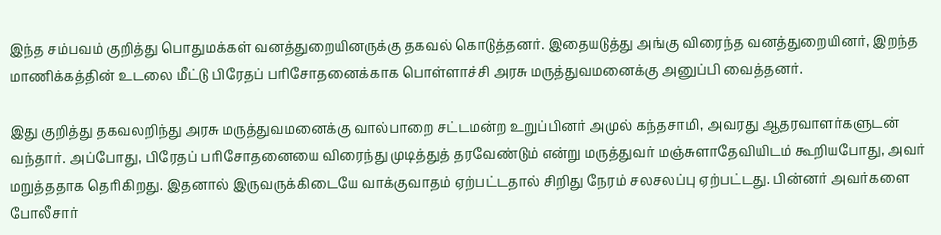இந்த சம்பவம் குறித்து பொதுமக்கள் வனத்துறையினருக்கு தகவல் கொடுத்தனர். இதையடுத்து அங்கு விரைந்த வனத்துறையினர், இறந்த மாணிக்கத்தின் உடலை மீட்டு பிரேதப் பரிசோதனைக்காக பொள்ளாச்சி அரசு மருத்துவமனைக்கு அனுப்பி வைத்தனர்.

இது குறித்து தகவலறிந்து அரசு மருத்துவமனைக்கு வால்பாறை சட்டமன்ற உறுப்பினர் அமுல் கந்தசாமி, அவரது ஆதரவாளர்களுடன் வந்தார். அப்போது, பிரேதப் பரிசோதனையை விரைந்து முடித்துத் தரவேண்டும் என்று மருத்துவர் மஞ்சுளாதேவியிடம் கூறியபோது, அவர் மறுத்ததாக தெரிகிறது. இதனால் இருவருக்கிடையே வாக்குவாதம் ஏற்பட்டதால் சிறிது நேரம் சலசலப்பு ஏற்பட்டது. பின்னர் அவர்களை போலீசார்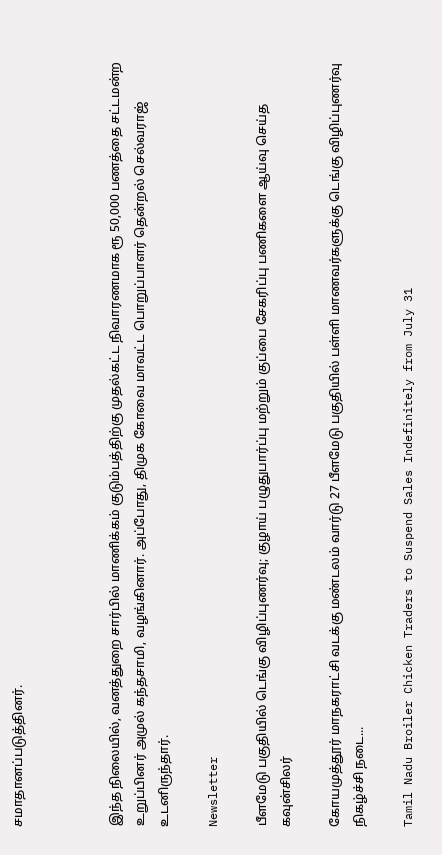சமாதானப்படுத்தினர்.



இந்த நிலையில், வனத்துறை சார்பில் மாணிக்கம் குடும்பத்திற்கு முதல்கட்ட நிவாரணமாக ரூ 50,000 பணத்தை சட்டமன்ற உறுப்பினர் அமுல் கந்தசாமி, வழங்கினார். அப்போது, திமுக கோவை மாவட்ட பொறுப்பாளர் தென்றல் செல்வராஜ் உடனிருந்தார்.

Newsletter

பீளமேடு பகுதியில் டெங்கு விழிப்புணர்வு; குழாய் பழுதுபார்ப்பு மற்றும் குப்பை சேகரிப்பு பணிகளை ஆய்வு செய்த கவுன்சிலர்

கோயமுத்தூர் மாநகராட்சி வடக்கு மண்டலம் வார்டு 27 பீளமேடு பகுதியில் பள்ளி மாணவர்களுக்கு டெங்கு விழிப்புணர்வு நிகழ்ச்சி நடை...

Tamil Nadu Broiler Chicken Traders to Suspend Sales Indefinitely from July 31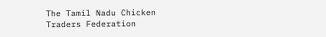The Tamil Nadu Chicken Traders Federation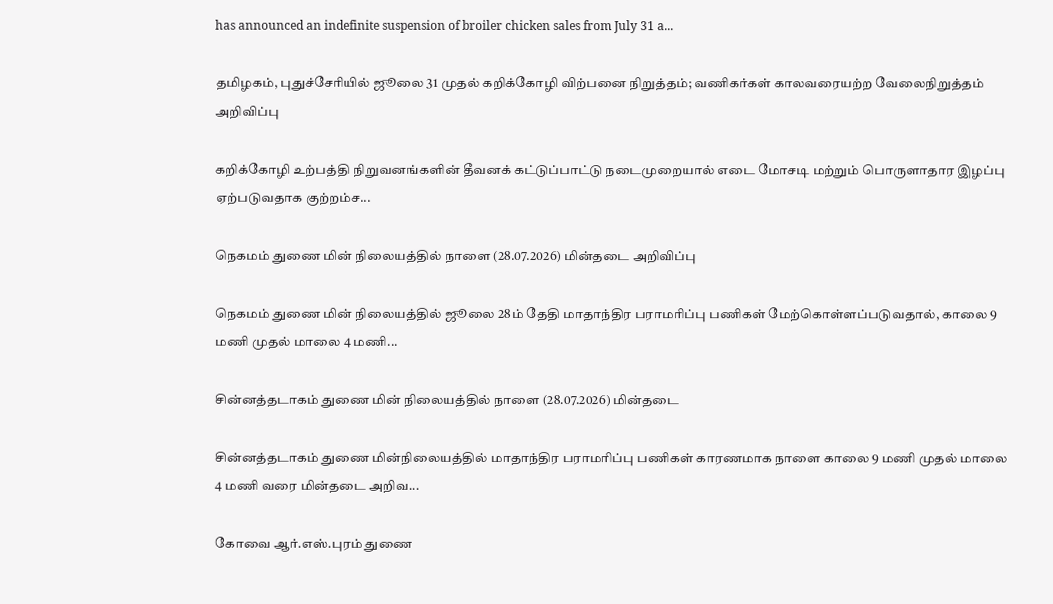has announced an indefinite suspension of broiler chicken sales from July 31 a...

தமிழகம், புதுச்சேரியில் ஜூலை 31 முதல் கறிக்கோழி விற்பனை நிறுத்தம்; வணிகர்கள் காலவரையற்ற வேலைநிறுத்தம் அறிவிப்பு

கறிக்கோழி உற்பத்தி நிறுவனங்களின் தீவனக் கட்டுப்பாட்டு நடைமுறையால் எடை மோசடி மற்றும் பொருளாதார இழப்பு ஏற்படுவதாக குற்றம்ச...

நெகமம் துணை மின் நிலையத்தில் நாளை (28.07.2026) மின்தடை அறிவிப்பு

நெகமம் துணை மின் நிலையத்தில் ஜூலை 28ம் தேதி மாதாந்திர பராமரிப்பு பணிகள் மேற்கொள்ளப்படுவதால், காலை 9 மணி முதல் மாலை 4 மணி...

சின்னத்தடாகம் துணை மின் நிலையத்தில் நாளை (28.07.2026) மின்தடை

சின்னத்தடாகம் துணை மின்நிலையத்தில் மாதாந்திர பராமரிப்பு பணிகள் காரணமாக நாளை காலை 9 மணி முதல் மாலை 4 மணி வரை மின்தடை அறிவ...

கோவை ஆர்.எஸ்.புரம் துணை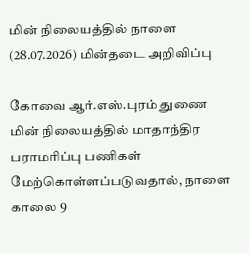மின் நிலையத்தில் நாளை (28.07.2026) மின்தடை அறிவிப்பு

கோவை ஆர்.எஸ்.புரம் துணை மின் நிலையத்தில் மாதாந்திர பராமரிப்பு பணிகள் மேற்கொள்ளப்படுவதால், நாளை காலை 9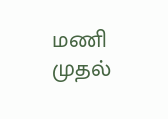மணி முதல்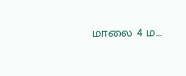மாலை 4 ம...